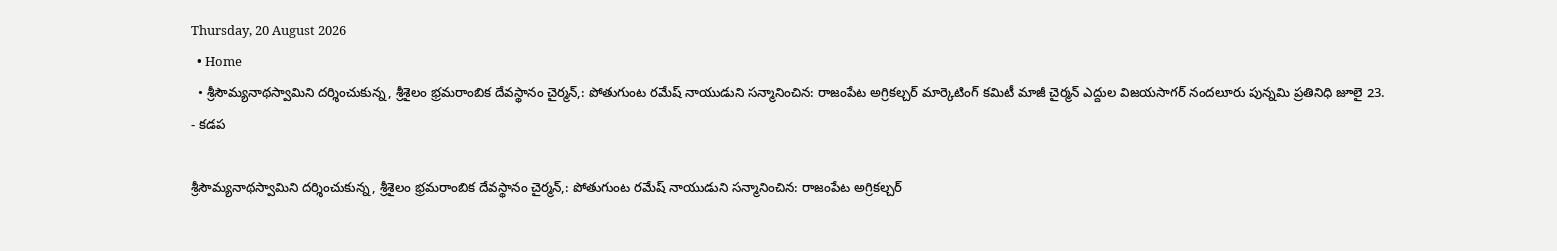Thursday, 20 August 2026
  • Home
  • శ్రీసౌమ్యనాథస్వామిని దర్శించుకున్న, శ్రీశైలం భ్రమరాంబిక దేవస్థానం చైర్మన్,: పోతుగుంట రమేష్ నాయుడుని సన్మానించిన: రాజంపేట అగ్రికల్చర్ మార్కెటింగ్ కమిటీ మాజీ చైర్మన్ ఎద్దుల విజయసాగర్ నందలూరు పున్నమి ప్రతినిధి జూలై 23.
- కడప

శ్రీసౌమ్యనాథస్వామిని దర్శించుకున్న, శ్రీశైలం భ్రమరాంబిక దేవస్థానం చైర్మన్,: పోతుగుంట రమేష్ నాయుడుని సన్మానించిన: రాజంపేట అగ్రికల్చర్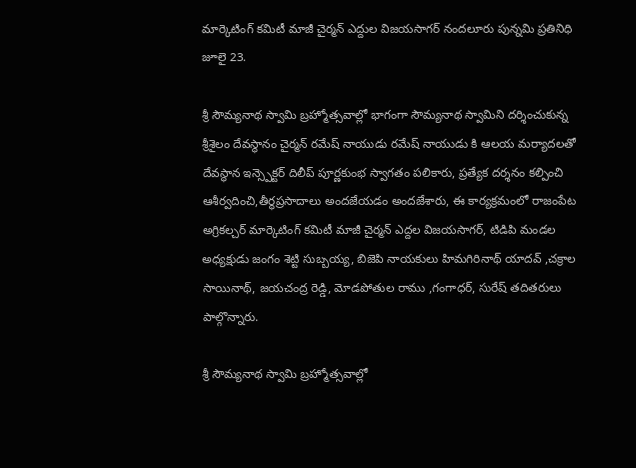మార్కెటింగ్ కమిటీ మాజీ చైర్మన్ ఎద్దుల విజయసాగర్ నందలూరు పున్నమి ప్రతినిధి జూలై 23.

శ్రీ సౌమ్యనాథ స్వామి బ్రహ్మోత్సవాల్లో భాగంగా సౌమ్యనాథ స్వామిని దర్శించుకున్న శ్రీశైలం దేవస్థానం చైర్మన్ రమేష్ నాయుడు రమేష్ నాయుడు కి ఆలయ మర్యాదలతో దేవస్థాన ఇన్స్పెక్టర్ దిలీప్ పూర్ణకుంభ స్వాగతం పలికారు, ప్రత్యేక దర్శనం కల్పించి ఆశీర్వదించి,తీర్థప్రసాదాలు అందజేయడం అందజేశారు, ఈ కార్యక్రమంలో రాజంపేట అగ్రికల్చర్ మార్కెటింగ్ కమిటీ మాజీ చైర్మన్ ఎద్దల విజయసాగర్, టిడిపి మండల అధ్యక్షుడు జంగం శెట్టి సుబ్బయ్య, బిజెపి నాయకులు హిమగిరినాథ్ యాదవ్ ,చక్రాల సాయినాథ్, జయచంద్ర రెడ్డి, మోడపోతుల రాము ,గంగాధర్, సురేష్ తదితరులు పాల్గొన్నారు.

శ్రీ సౌమ్యనాథ స్వామి బ్రహ్మోత్సవాల్లో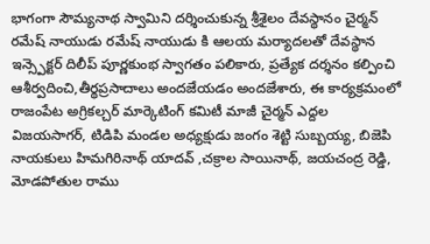భాగంగా సౌమ్యనాథ స్వామిని దర్శించుకున్న శ్రీశైలం దేవస్థానం చైర్మన్ రమేష్ నాయుడు రమేష్ నాయుడు కి ఆలయ మర్యాదలతో దేవస్థాన ఇన్స్పెక్టర్ దిలీప్ పూర్ణకుంభ స్వాగతం పలికారు, ప్రత్యేక దర్శనం కల్పించి ఆశీర్వదించి,తీర్థప్రసాదాలు అందజేయడం అందజేశారు, ఈ కార్యక్రమంలో రాజంపేట అగ్రికల్చర్ మార్కెటింగ్ కమిటీ మాజీ చైర్మన్ ఎద్దల విజయసాగర్, టిడిపి మండల అధ్యక్షుడు జంగం శెట్టి సుబ్బయ్య, బిజెపి నాయకులు హిమగిరినాథ్ యాదవ్ ,చక్రాల సాయినాథ్, జయచంద్ర రెడ్డి, మోడపోతుల రాము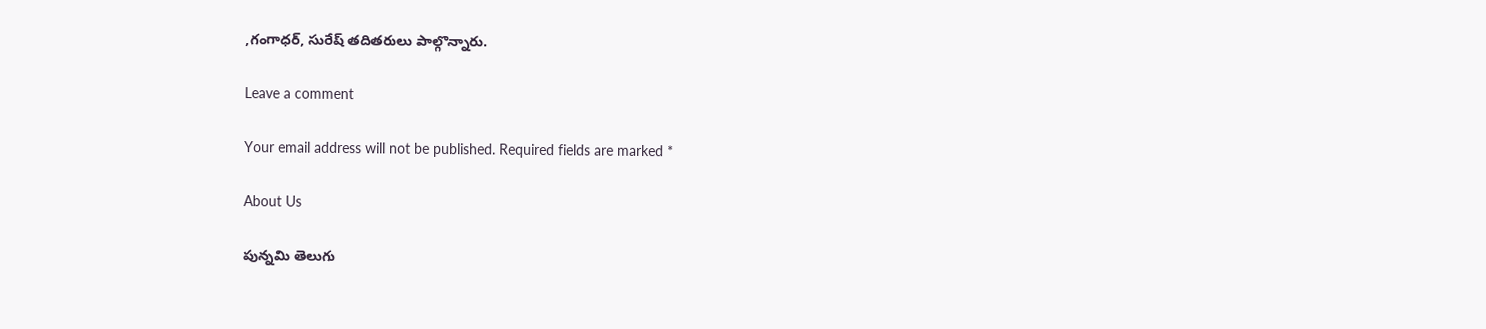,గంగాధర్, సురేష్ తదితరులు పాల్గొన్నారు.

Leave a comment

Your email address will not be published. Required fields are marked *

About Us

పున్నమి తెలుగు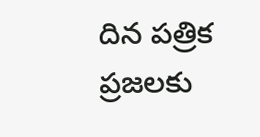దిన పత్రిక ప్రజలకు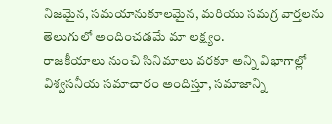నిజమైన, సమయానుకూలమైన, మరియు సమగ్ర వార్తలను తెలుగులో అందించడమే మా లక్ష్యం.
రాజకీయాలు నుంచి సినిమాలు వరకూ అన్ని విభాగాల్లో విశ్వసనీయ సమాచారం అందిస్తూ, సమాజాన్ని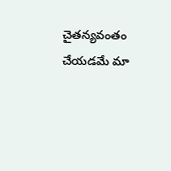చైతన్యవంతం చేయడమే మా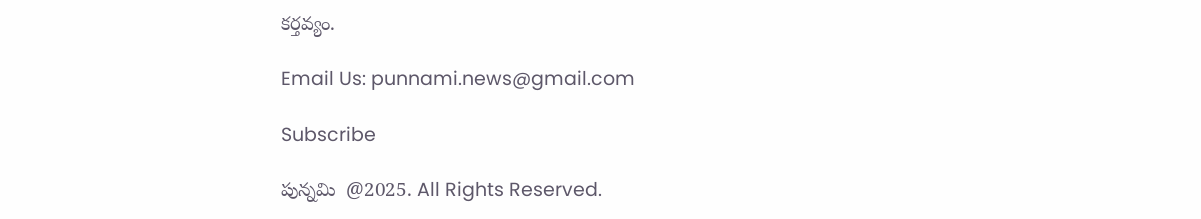కర్తవ్యం.

Email Us: punnami.news@gmail.com

Subscribe

పున్నమి  @2025. All Rights Reserved.